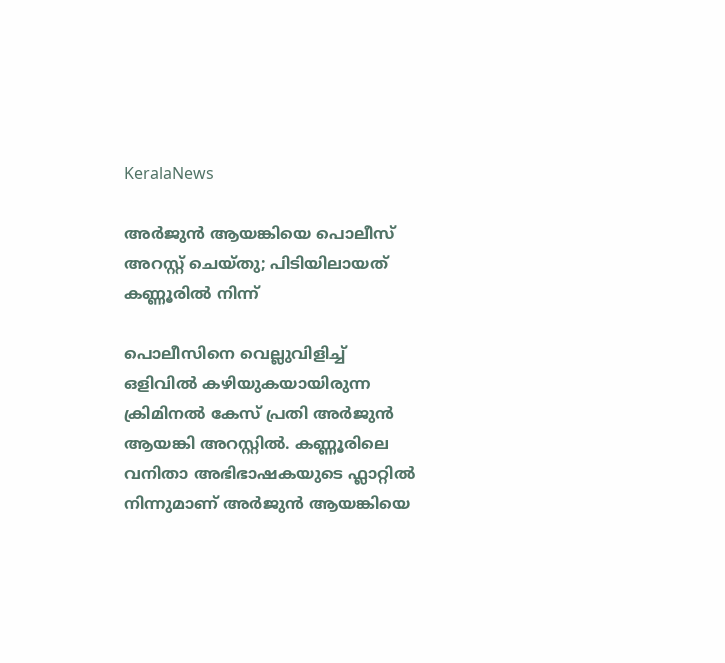KeralaNews

അർജുൻ ആയങ്കിയെ പൊലീസ് അറസ്റ്റ് ചെയ്‌തു; പിടിയിലായത് കണ്ണൂരിൽ നിന്ന്

പൊലീസിനെ വെല്ലുവിളിച്ച് ഒളിവിൽ കഴിയുകയായിരുന്ന ക്രിമിനൽ കേസ് പ്രതി അർജുൻ ആയങ്കി അറസ്റ്റിൽ. കണ്ണൂരിലെ വനിതാ അഭിഭാഷകയുടെ ഫ്ലാറ്റിൽ നിന്നുമാണ് അർജുൻ ആയങ്കിയെ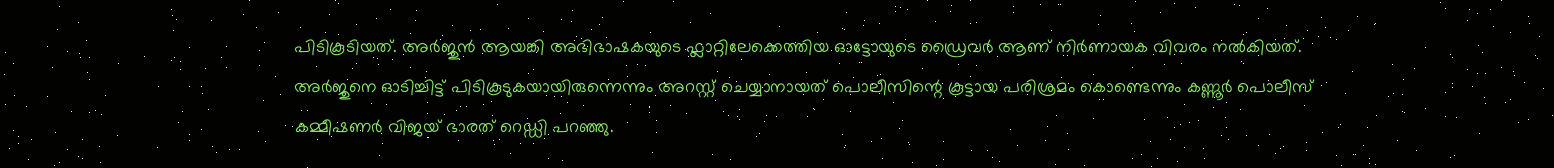പിടികൂടിയത്. അർജുൻ ആയങ്കി അഭിഭാഷകയുടെ ഫ്ലാറ്റിലേക്കെത്തിയ ഓട്ടോയുടെ ഡ്രൈവർ ആണ് നിർണായക വിവരം നൽകിയത്. അർജുനെ ഓടിച്ചിട്ട് പിടികൂടുകയായിരുന്നെന്നും അറസ്റ്റ് ചെയ്യാനായത് പൊലീസിന്റെ കൂട്ടായ പരിശ്രമം കൊണ്ടെന്നും കണ്ണൂർ പൊലീസ് കമ്മീഷണർ വിജയ് ഭാരത് റെഡ്ഡി പറഞ്ഞു.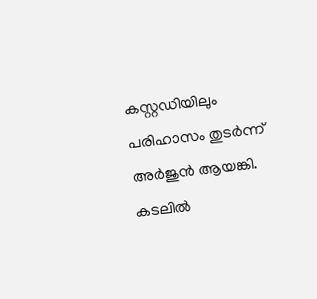കസ്റ്റഡിയിലും പരിഹാസം തുടർന്ന് അർജുൻ ആയങ്കി. കടലിൽ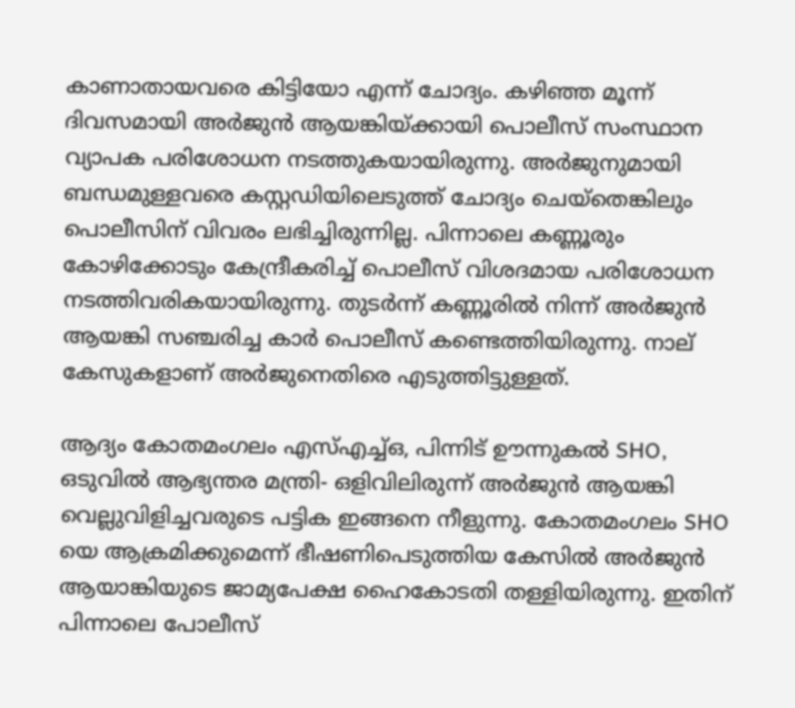കാണാതായവരെ കിട്ടിയോ എന്ന് ചോദ്യം. കഴിഞ്ഞ മൂന്ന് ദിവസമായി അർജുൻ ആയങ്കിയ്ക്കായി പൊലീസ് സംസ്ഥാന വ്യാപക പരിശോധന നടത്തുകയായിരുന്നു. അർജുനുമായി ബന്ധമുള്ളവരെ കസ്റ്റഡിയിലെടുത്ത് ചോദ്യം ചെയ്‌തെങ്കിലും പൊലീസിന് വിവരം ലഭിച്ചിരുന്നില്ല. പിന്നാലെ കണ്ണൂരും കോഴിക്കോടും കേന്ദ്രീകരിച്ച് പൊലീസ് വിശദമായ പരിശോധന നടത്തിവരികയായിരുന്നു. തുടർന്ന് കണ്ണൂരിൽ നിന്ന് അർജുൻ ആയങ്കി സഞ്ചരിച്ച കാർ പൊലീസ് കണ്ടെത്തിയിരുന്നു. നാല് കേസുകളാണ് അർജുനെതിരെ എടുത്തിട്ടുള്ളത്.

ആദ്യം കോതമംഗലം എസ്എച്ച്ഒ, പിന്നിട് ഊന്നുകൽ SHO, ഒടുവിൽ ആഭ്യന്തര മന്ത്രി- ഒളിവിലിരുന്ന് അർജുൻ ആയങ്കി വെല്ലുവിളിച്ചവരുടെ പട്ടിക ഇങ്ങനെ നീളുന്നു. കോതമംഗലം SHO യെ ആക്രമിക്കുമെന്ന് ഭീഷണിപെടുത്തിയ കേസിൽ അർജുൻ ആയാങ്കിയുടെ ജാമ്യപേക്ഷ ഹൈകോടതി തള്ളിയിരുന്നു. ഇതിന് പിന്നാലെ പോലീസ്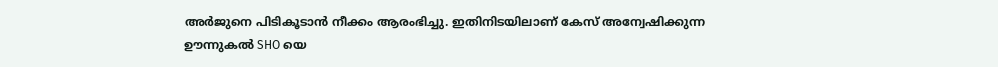അർജുനെ പിടികൂടാൻ നീക്കം ആരംഭിച്ചു. ഇതിനിടയിലാണ് കേസ് അന്വേഷിക്കുന്ന
ഊന്നുകൽ SHO യെ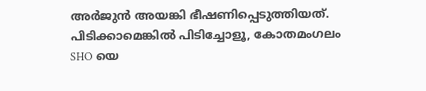അർജുൻ അയങ്കി ഭീഷണിപ്പെടുത്തിയത്. പിടിക്കാമെങ്കിൽ പിടിച്ചോളൂ, കോതമംഗലം SHO യെ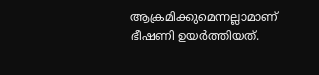ആക്രമിക്കുമെന്നല്ലാമാണ് ഭീഷണി ഉയർത്തിയത്.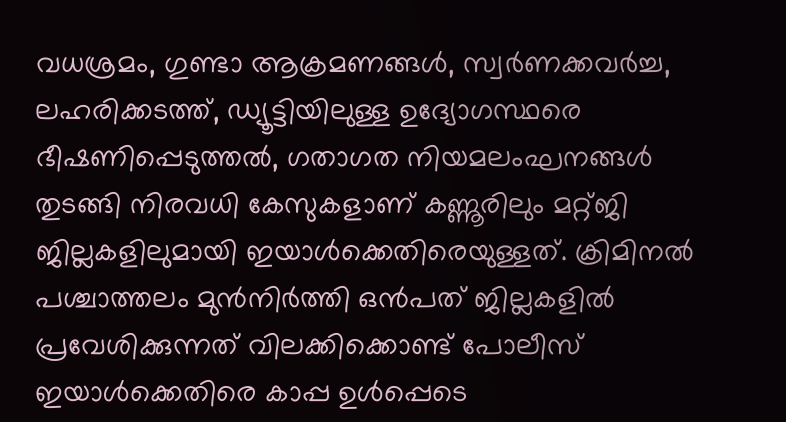വധശ്രമം, ഗുണ്ടാ ആക്രമണങ്ങൾ, സ്വർണക്കവർച്ച, ലഹരിക്കടത്ത്, ഡ്യൂട്ടിയിലുള്ള ഉദ്യോഗസ്ഥരെ ഭീഷണിപ്പെടുത്തൽ, ഗതാഗത നിയമലംഘനങ്ങൾ തുടങ്ങി നിരവധി കേസുകളാണ് കണ്ണൂരിലും മറ്റ്ജി ജില്ലകളിലുമായി ഇയാൾക്കെതിരെയുള്ളത്. ക്രിമിനൽ പശ്ചാത്തലം മുൻനിർത്തി ഒൻപത് ജില്ലകളിൽ പ്രവേശിക്കുന്നത് വിലക്കിക്കൊണ്ട് പോലീസ് ഇയാൾക്കെതിരെ കാപ്പ ഉൾപ്പെടെ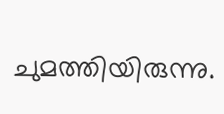ചുമത്തിയിരുന്നു.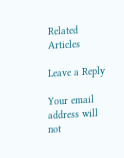Related Articles

Leave a Reply

Your email address will not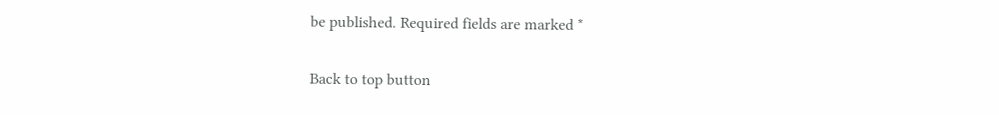be published. Required fields are marked *

Back to top button